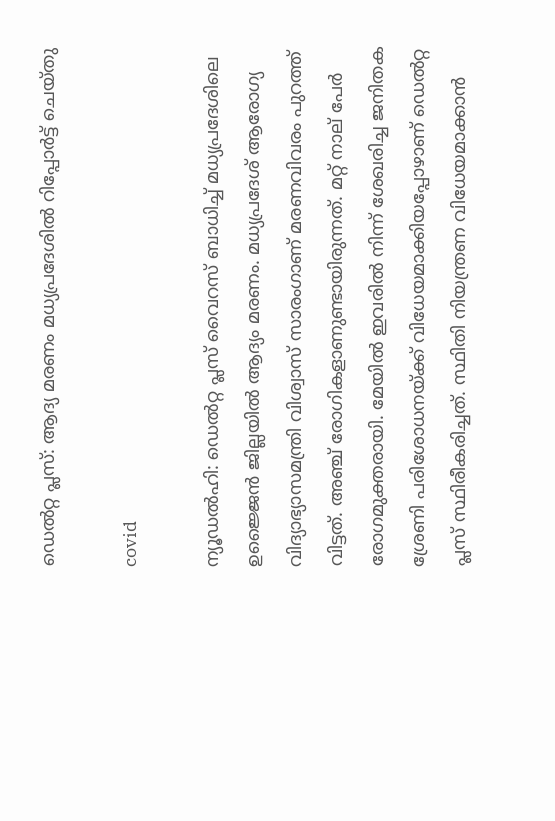ഡെല്‍റ്റ പ്ലസ്: ആദ്യ മരണം മധ്യപ്രദേശില്‍ റിപ്പോര്‍ട്ട് ചെയ്തു

covid

ന്യൂഡല്‍ഹി: ഡെല്‍റ്റ പ്ലസ് വൈറസ് ബാധിച്ച് മധ്യപ്രദേശിലെ ഉജ്ജൈന്‍ ജില്ലയില്‍ ആദ്യം മരണം. മധ്യപ്രദേശ് ആരോഗ്യ വിദ്യാഭ്യാസമന്ത്രി വിശ്വാസ് സാരംഗാണ് മരണവിവരം പുറത്ത് വിട്ടത്. അഞ്ച് രോഗികളാണുണ്ടായിരുന്നത്. മറ്റ് നാല് പേര്‍ രോഗമുക്തരായി. മേയില്‍ ഇവരില്‍ നിന്ന് ശേഖരിച്ച ജനിതക ശ്രേണി പരിശോധനയ്ക്ക് വിധേയമാക്കിയപ്പോഴാണ് ഡെല്‍റ്റ പ്ലസ് സ്ഥിരീകരിച്ചത്. സ്ഥിതി നിയന്ത്രണ വിധേയമാക്കാന്‍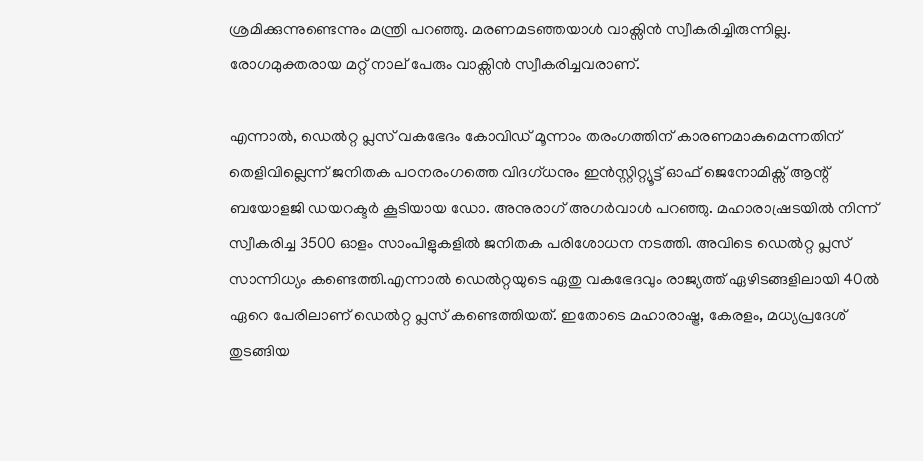ശ്രമിക്കുന്നുണ്ടെന്നും മന്ത്രി പറഞ്ഞു. മരണമടഞ്ഞയാള്‍ വാക്സിന്‍ സ്വീകരിച്ചിരുന്നില്ല. രോഗമുക്തരായ മറ്റ് നാല് പേരും വാക്സിന്‍ സ്വീകരിച്ചവരാണ്.

എന്നാല്‍, ഡെല്‍റ്റ പ്ലസ് വകഭേദം കോവിഡ് മൂന്നാം തരംഗത്തിന് കാരണമാകുമെന്നതിന് തെളിവില്ലെന്ന് ജനിതക പഠനരംഗത്തെ വിദഗ്ധനും ഇന്‍സ്റ്റിറ്റ്യൂട്ട് ഓഫ് ജെനോമിക്സ് ആന്റ് ബയോളജി ഡയറക്ടര്‍ കൂടിയായ ഡോ. അനുരാഗ് അഗര്‍വാള്‍ പറഞ്ഞു. മഹാരാഷ്രടയില്‍ നിന്ന് സ്വീകരിച്ച 3500 ഓളം സാംപിളുകളില്‍ ജനിതക പരിശോധന നടത്തി. അവിടെ ഡെല്‍റ്റ പ്ലസ് സാന്നിധ്യം കണ്ടെത്തി.എന്നാല്‍ ഡെല്‍റ്റയുടെ ഏതു വകഭേദവും രാജ്യത്ത് ഏഴിടങ്ങളിലായി 40ല്‍ ഏറെ പേരിലാണ് ഡെല്‍റ്റ പ്ലസ് കണ്ടെത്തിയത്. ഇതോടെ മഹാരാഷ്ട്ര, കേരളം, മധ്യപ്രദേശ് തുടങ്ങിയ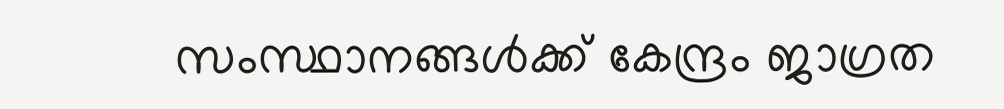സംസ്ഥാനങ്ങള്‍ക്ക് കേന്ദ്രം ജാഗ്രത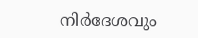നിര്‍ദേശവും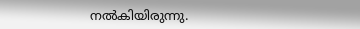നല്‍കിയിരുന്നു.